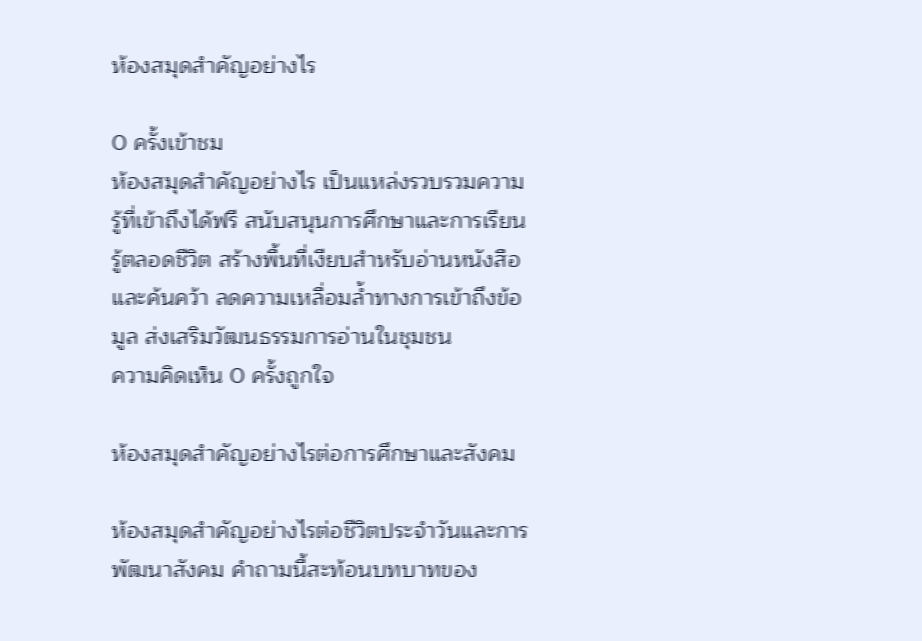ห้องสมุดสําคัญอย่างไร

0 ครั้งเข้าชม
ห้องสมุดสำคัญอย่างไร เป็นแหล่งรวบรวมความรู้ที่เข้าถึงได้ฟรี สนับสนุนการศึกษาและการเรียนรู้ตลอดชีวิต สร้างพื้นที่เงียบสำหรับอ่านหนังสือและค้นคว้า ลดความเหลื่อมล้ำทางการเข้าถึงข้อมูล ส่งเสริมวัฒนธรรมการอ่านในชุมชน
ความคิดเห็น 0 ครั้งถูกใจ

ห้องสมุดสำคัญอย่างไรต่อการศึกษาและสังคม

ห้องสมุดสำคัญอย่างไรต่อชีวิตประจำวันและการพัฒนาสังคม คำถามนี้สะท้อนบทบาทของ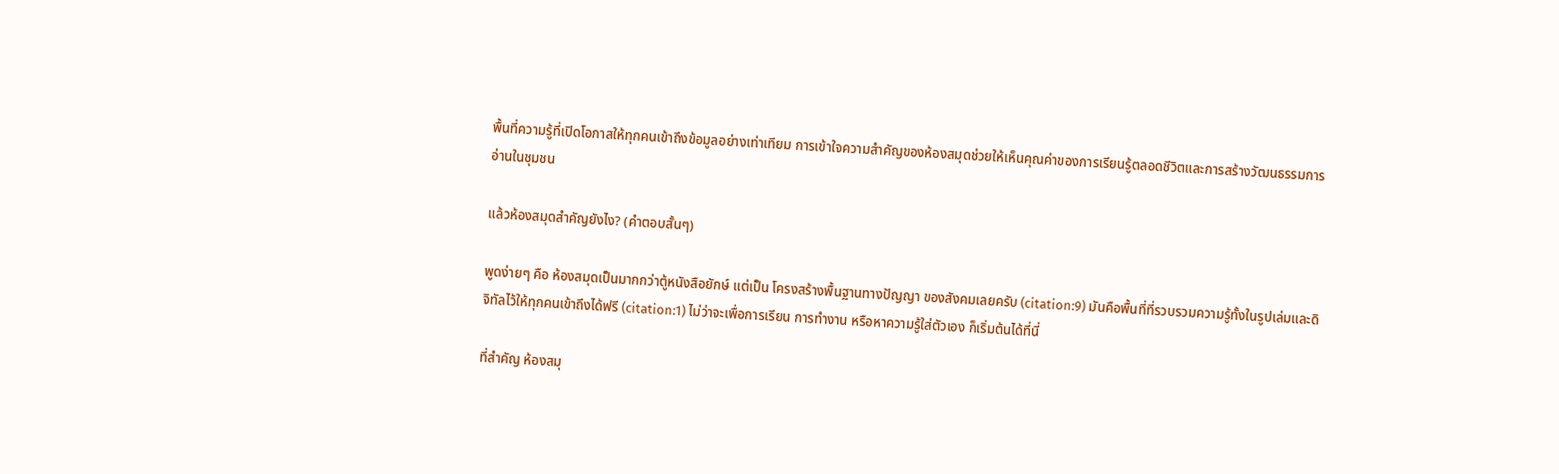พื้นที่ความรู้ที่เปิดโอกาสให้ทุกคนเข้าถึงข้อมูลอย่างเท่าเทียม การเข้าใจความสำคัญของห้องสมุดช่วยให้เห็นคุณค่าของการเรียนรู้ตลอดชีวิตและการสร้างวัฒนธรรมการอ่านในชุมชน

แล้วห้องสมุดสำคัญยังไง? (คำตอบสั้นๆ)

พูดง่ายๆ คือ ห้องสมุดเป็นมากกว่าตู้หนังสือยักษ์ แต่เป็น โครงสร้างพื้นฐานทางปัญญา ของสังคมเลยครับ (citation:9) มันคือพื้นที่ที่รวบรวมความรู้ทั้งในรูปเล่มและดิจิทัลไว้ให้ทุกคนเข้าถึงได้ฟรี (citation:1) ไม่ว่าจะเพื่อการเรียน การทำงาน หรือหาความรู้ใส่ตัวเอง ก็เริ่มต้นได้ที่นี่

ที่สำคัญ ห้องสมุ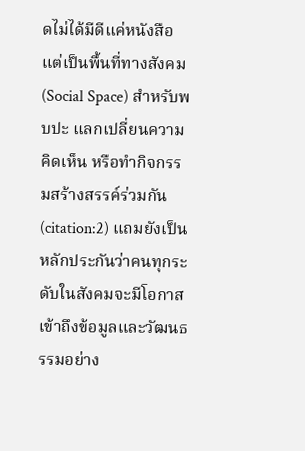ดไม่ได้มีดีแค่หนังสือ แต่เป็นพื้นที่ทางสังคม (Social Space) สำหรับพบปะ แลกเปลี่ยนความคิดเห็น หรือทำกิจกรรมสร้างสรรค์ร่วมกัน (citation:2) แถมยังเป็นหลักประกันว่าคนทุกระดับในสังคมจะมีโอกาสเข้าถึงข้อมูลและวัฒนธรรมอย่าง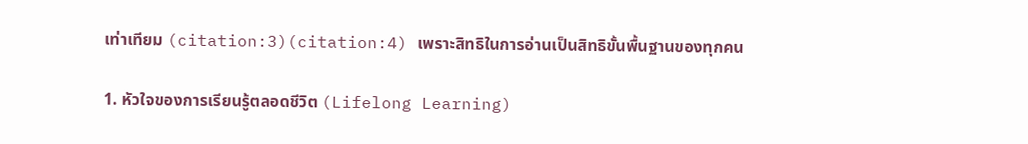เท่าเทียม (citation:3)(citation:4) เพราะสิทธิในการอ่านเป็นสิทธิขั้นพื้นฐานของทุกคน

1. หัวใจของการเรียนรู้ตลอดชีวิต (Lifelong Learning)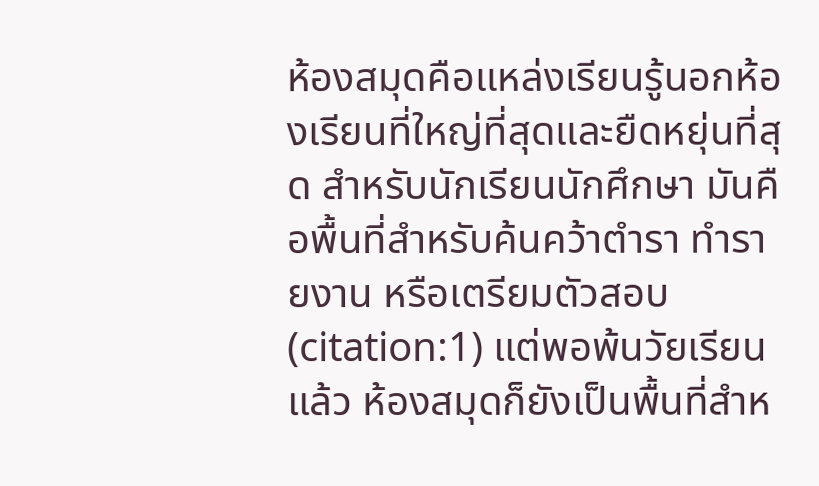ห้องสมุดคือแหล่งเรียนรู้นอกห้องเรียนที่ใหญ่ที่สุดและยืดหยุ่นที่สุด สำหรับนักเรียนนักศึกษา มันคือพื้นที่สำหรับค้นคว้าตำรา ทำรายงาน หรือเตรียมตัวสอบ (citation:1) แต่พอพ้นวัยเรียนแล้ว ห้องสมุดก็ยังเป็นพื้นที่สำห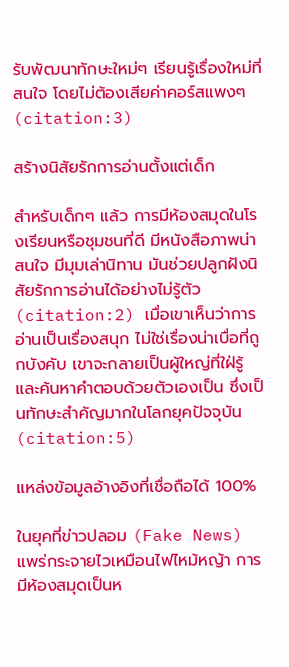รับพัฒนาทักษะใหม่ๆ เรียนรู้เรื่องใหม่ที่สนใจ โดยไม่ต้องเสียค่าคอร์สแพงๆ (citation:3)

สร้างนิสัยรักการอ่านตั้งแต่เด็ก

สำหรับเด็กๆ แล้ว การมีห้องสมุดในโรงเรียนหรือชุมชนที่ดี มีหนังสือภาพน่าสนใจ มีมุมเล่านิทาน มันช่วยปลูกฝังนิสัยรักการอ่านได้อย่างไม่รู้ตัว (citation:2) เมื่อเขาเห็นว่าการอ่านเป็นเรื่องสนุก ไม่ใช่เรื่องน่าเบื่อที่ถูกบังคับ เขาจะกลายเป็นผู้ใหญ่ที่ใฝ่รู้และค้นหาคำตอบด้วยตัวเองเป็น ซึ่งเป็นทักษะสำคัญมากในโลกยุคปัจจุบัน (citation:5)

แหล่งข้อมูลอ้างอิงที่เชื่อถือได้ 100%

ในยุคที่ข่าวปลอม (Fake News) แพร่กระจายไวเหมือนไฟไหม้หญ้า การมีห้องสมุดเป็นห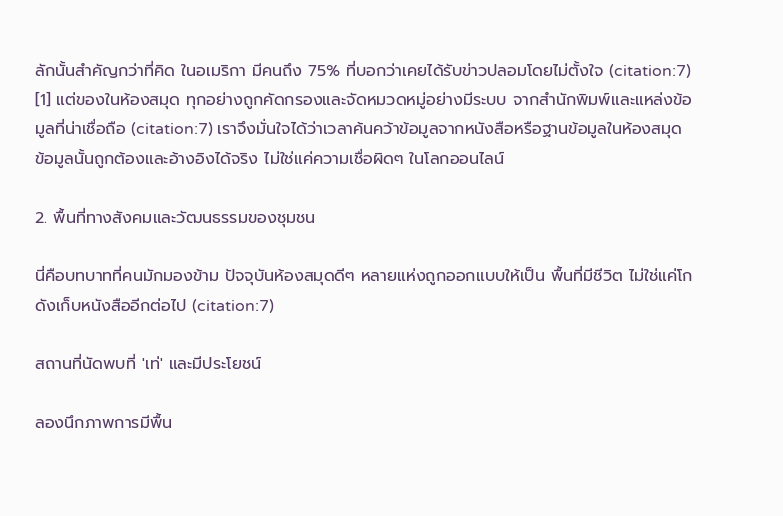ลักนั้นสำคัญกว่าที่คิด ในอเมริกา มีคนถึง 75% ที่บอกว่าเคยได้รับข่าวปลอมโดยไม่ตั้งใจ (citation:7) [1] แต่ของในห้องสมุด ทุกอย่างถูกคัดกรองและจัดหมวดหมู่อย่างมีระบบ จากสำนักพิมพ์และแหล่งข้อมูลที่น่าเชื่อถือ (citation:7) เราจึงมั่นใจได้ว่าเวลาค้นคว้าข้อมูลจากหนังสือหรือฐานข้อมูลในห้องสมุด ข้อมูลนั้นถูกต้องและอ้างอิงได้จริง ไม่ใช่แค่ความเชื่อผิดๆ ในโลกออนไลน์

2. พื้นที่ทางสังคมและวัฒนธรรมของชุมชน

นี่คือบทบาทที่คนมักมองข้าม ปัจจุบันห้องสมุดดีๆ หลายแห่งถูกออกแบบให้เป็น พื้นที่มีชีวิต ไม่ใช่แค่โกดังเก็บหนังสืออีกต่อไป (citation:7)

สถานที่นัดพบที่ 'เท่' และมีประโยชน์

ลองนึกภาพการมีพื้น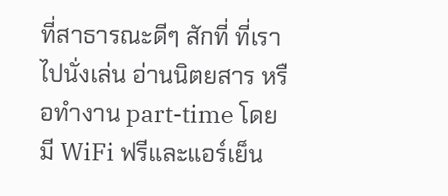ที่สาธารณะดีๆ สักที่ ที่เราไปนั่งเล่น อ่านนิตยสาร หรือทำงาน part-time โดยมี WiFi ฟรีและแอร์เย็น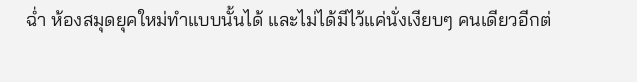ฉ่ำ ห้องสมุดยุคใหม่ทำแบบนั้นได้ และไม่ได้มีไว้แค่นั่งเงียบๆ คนเดียวอีกต่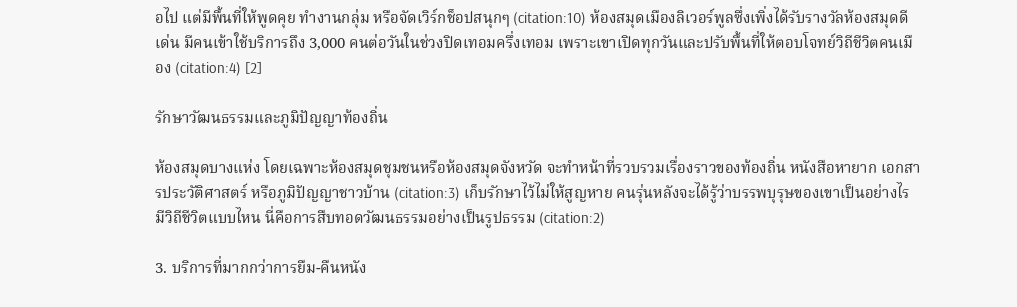อไป แต่มีพื้นที่ให้พูดคุย ทำงานกลุ่ม หรือจัดเวิร์กช็อปสนุกๆ (citation:10) ห้องสมุดเมืองลิเวอร์พูลซึ่งเพิ่งได้รับรางวัลห้องสมุดดีเด่น มีคนเข้าใช้บริการถึง 3,000 คนต่อวันในช่วงปิดเทอมครึ่งเทอม เพราะเขาเปิดทุกวันและปรับพื้นที่ให้ตอบโจทย์วิถีชีวิตคนเมือง (citation:4) [2]

รักษาวัฒนธรรมและภูมิปัญญาท้องถิ่น

ห้องสมุดบางแห่ง โดยเฉพาะห้องสมุดชุมชนหรือห้องสมุดจังหวัด จะทำหน้าที่รวบรวมเรื่องราวของท้องถิ่น หนังสือหายาก เอกสารประวัติศาสตร์ หรือภูมิปัญญาชาวบ้าน (citation:3) เก็บรักษาไว้ไม่ให้สูญหาย คนรุ่นหลังจะได้รู้ว่าบรรพบุรุษของเขาเป็นอย่างไร มีวิถีชีวิตแบบไหน นี่คือการสืบทอดวัฒนธรรมอย่างเป็นรูปธรรม (citation:2)

3. บริการที่มากกว่าการยืม-คืนหนัง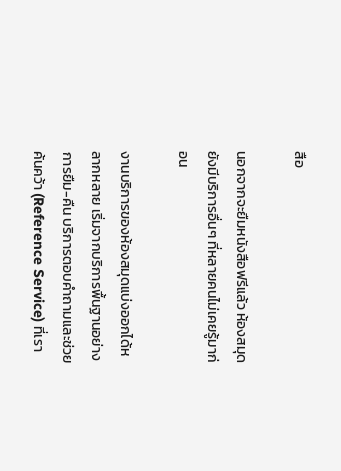สือ

นอกจากจะยืมหนังสือฟรีแล้ว ห้องสมุดยังมีบริการอื่นๆ ที่หลายคนไม่เคยรู้มาก่อน

งานบริการของห้องสมุดแบ่งออกได้หลากหลาย เริ่มจากบริการพื้นฐานอย่างการยืม-คืน บริการตอบคำถามและช่วยค้นคว้า (Reference Service) ที่เรา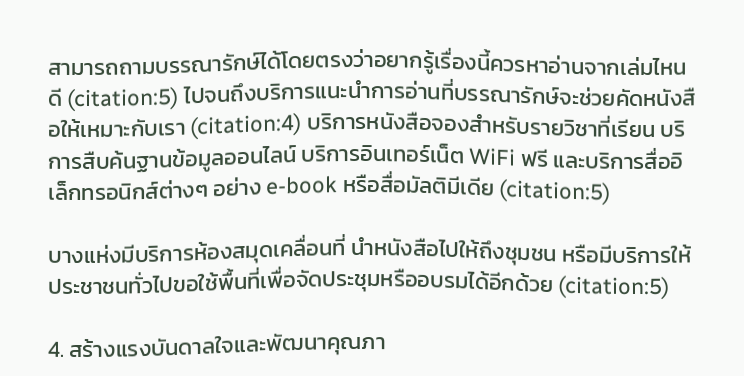สามารถถามบรรณารักษ์ได้โดยตรงว่าอยากรู้เรื่องนี้ควรหาอ่านจากเล่มไหนดี (citation:5) ไปจนถึงบริการแนะนำการอ่านที่บรรณารักษ์จะช่วยคัดหนังสือให้เหมาะกับเรา (citation:4) บริการหนังสือจองสำหรับรายวิชาที่เรียน บริการสืบค้นฐานข้อมูลออนไลน์ บริการอินเทอร์เน็ต WiFi ฟรี และบริการสื่ออิเล็กทรอนิกส์ต่างๆ อย่าง e-book หรือสื่อมัลติมีเดีย (citation:5)

บางแห่งมีบริการห้องสมุดเคลื่อนที่ นำหนังสือไปให้ถึงชุมชน หรือมีบริการให้ประชาชนทั่วไปขอใช้พื้นที่เพื่อจัดประชุมหรืออบรมได้อีกด้วย (citation:5)

4. สร้างแรงบันดาลใจและพัฒนาคุณภา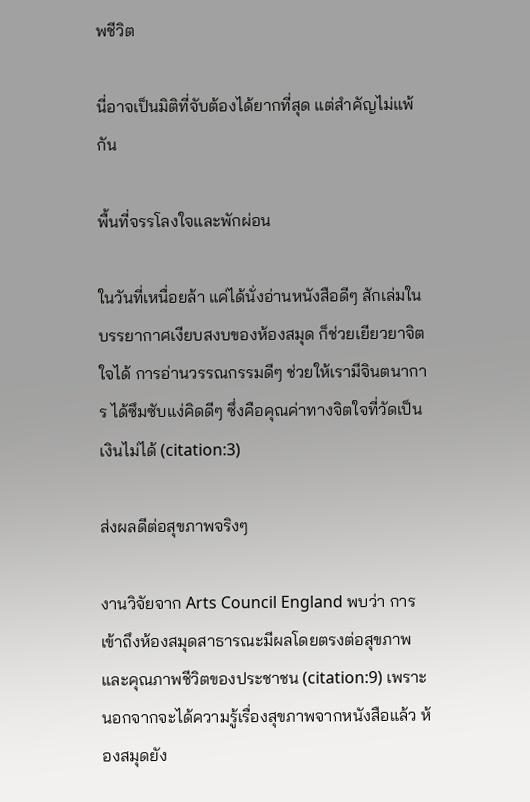พชีวิต

นี่อาจเป็นมิติที่จับต้องได้ยากที่สุด แต่สำคัญไม่แพ้กัน

พื้นที่จรรโลงใจและพักผ่อน

ในวันที่เหนื่อยล้า แค่ได้นั่งอ่านหนังสือดีๆ สักเล่มในบรรยากาศเงียบสงบของห้องสมุด ก็ช่วยเยียวยาจิตใจได้ การอ่านวรรณกรรมดีๆ ช่วยให้เรามีจินตนาการ ได้ซึมซับแง่คิดดีๆ ซึ่งคือคุณค่าทางจิตใจที่วัดเป็นเงินไม่ได้ (citation:3)

ส่งผลดีต่อสุขภาพจริงๆ

งานวิจัยจาก Arts Council England พบว่า การเข้าถึงห้องสมุดสาธารณะมีผลโดยตรงต่อสุขภาพและคุณภาพชีวิตของประชาชน (citation:9) เพราะนอกจากจะได้ความรู้เรื่องสุขภาพจากหนังสือแล้ว ห้องสมุดยัง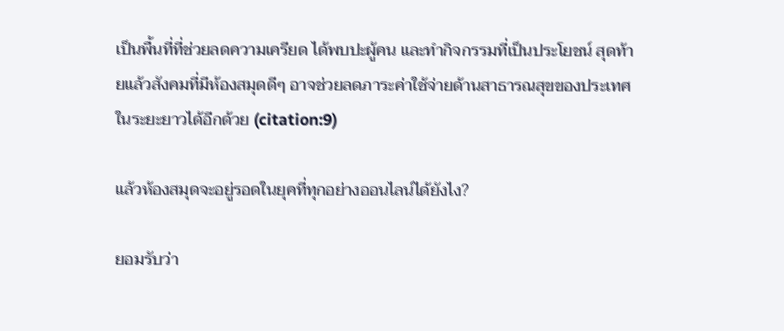เป็นพื้นที่ที่ช่วยลดความเครียด ได้พบปะผู้คน และทำกิจกรรมที่เป็นประโยชน์ สุดท้ายแล้วสังคมที่มีห้องสมุดดีๆ อาจช่วยลดภาระค่าใช้จ่ายด้านสาธารณสุขของประเทศในระยะยาวได้อีกด้วย (citation:9)

แล้วห้องสมุดจะอยู่รอดในยุคที่ทุกอย่างออนไลน์ได้ยังไง?

ยอมรับว่า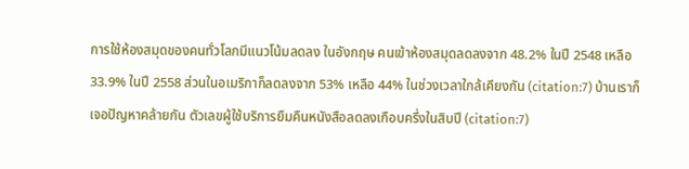การใช้ห้องสมุดของคนทั่วโลกมีแนวโน้มลดลง ในอังกฤษ คนเข้าห้องสมุดลดลงจาก 48.2% ในปี 2548 เหลือ 33.9% ในปี 2558 ส่วนในอเมริกาก็ลดลงจาก 53% เหลือ 44% ในช่วงเวลาใกล้เคียงกัน (citation:7) บ้านเราก็เจอปัญหาคล้ายกัน ตัวเลขผู้ใช้บริการยืมคืนหนังสือลดลงเกือบครึ่งในสิบปี (citation:7)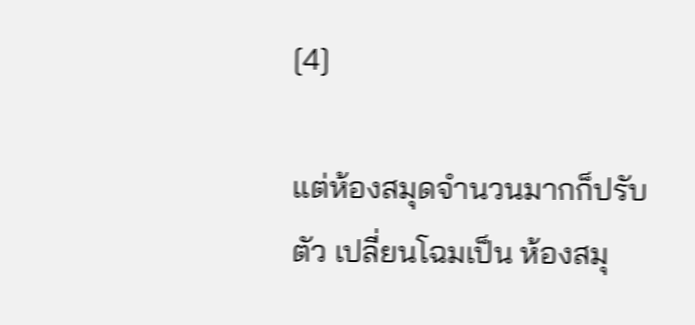[4]

แต่ห้องสมุดจำนวนมากก็ปรับตัว เปลี่ยนโฉมเป็น ห้องสมุ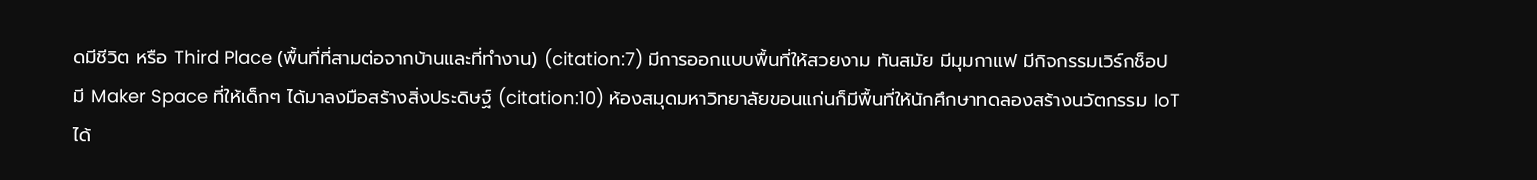ดมีชีวิต หรือ Third Place (พื้นที่ที่สามต่อจากบ้านและที่ทำงาน) (citation:7) มีการออกแบบพื้นที่ให้สวยงาม ทันสมัย มีมุมกาแฟ มีกิจกรรมเวิร์กช็อป มี Maker Space ที่ให้เด็กๆ ได้มาลงมือสร้างสิ่งประดิษฐ์ (citation:10) ห้องสมุดมหาวิทยาลัยขอนแก่นก็มีพื้นที่ให้นักศึกษาทดลองสร้างนวัตกรรม IoT ได้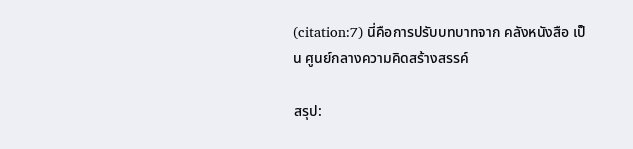(citation:7) นี่คือการปรับบทบาทจาก คลังหนังสือ เป็น ศูนย์กลางความคิดสร้างสรรค์

สรุป: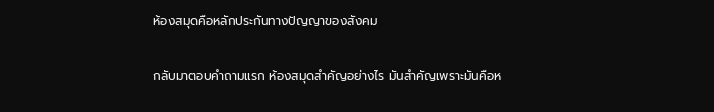ห้องสมุดคือหลักประกันทางปัญญาของสังคม

กลับมาตอบคำถามแรก ห้องสมุดสำคัญอย่างไร มันสำคัญเพราะมันคือห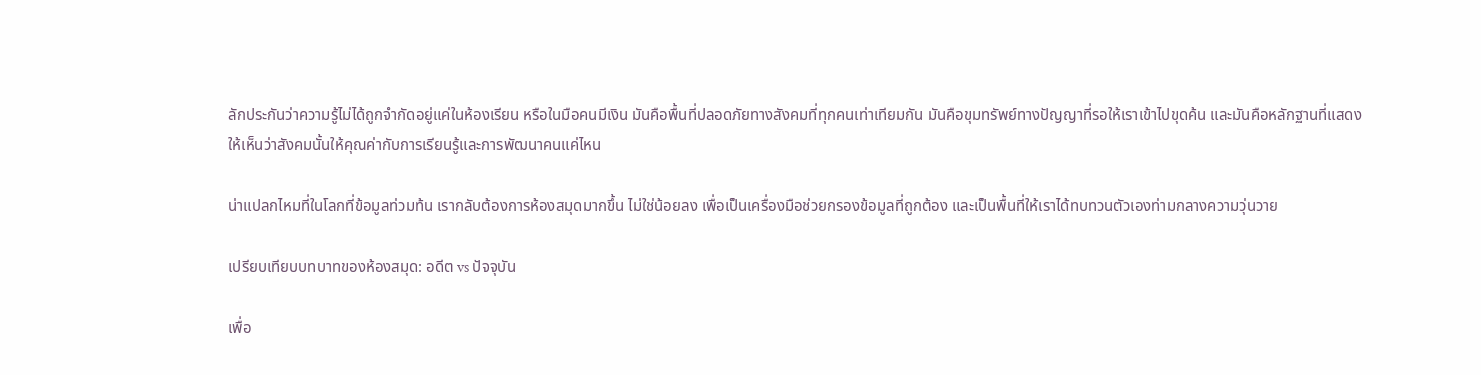ลักประกันว่าความรู้ไม่ได้ถูกจำกัดอยู่แค่ในห้องเรียน หรือในมือคนมีเงิน มันคือพื้นที่ปลอดภัยทางสังคมที่ทุกคนเท่าเทียมกัน มันคือขุมทรัพย์ทางปัญญาที่รอให้เราเข้าไปขุดค้น และมันคือหลักฐานที่แสดงให้เห็นว่าสังคมนั้นให้คุณค่ากับการเรียนรู้และการพัฒนาคนแค่ไหน

น่าแปลกไหมที่ในโลกที่ข้อมูลท่วมท้น เรากลับต้องการห้องสมุดมากขึ้น ไม่ใช่น้อยลง เพื่อเป็นเครื่องมือช่วยกรองข้อมูลที่ถูกต้อง และเป็นพื้นที่ให้เราได้ทบทวนตัวเองท่ามกลางความวุ่นวาย

เปรียบเทียบบทบาทของห้องสมุด: อดีต vs ปัจจุบัน

เพื่อ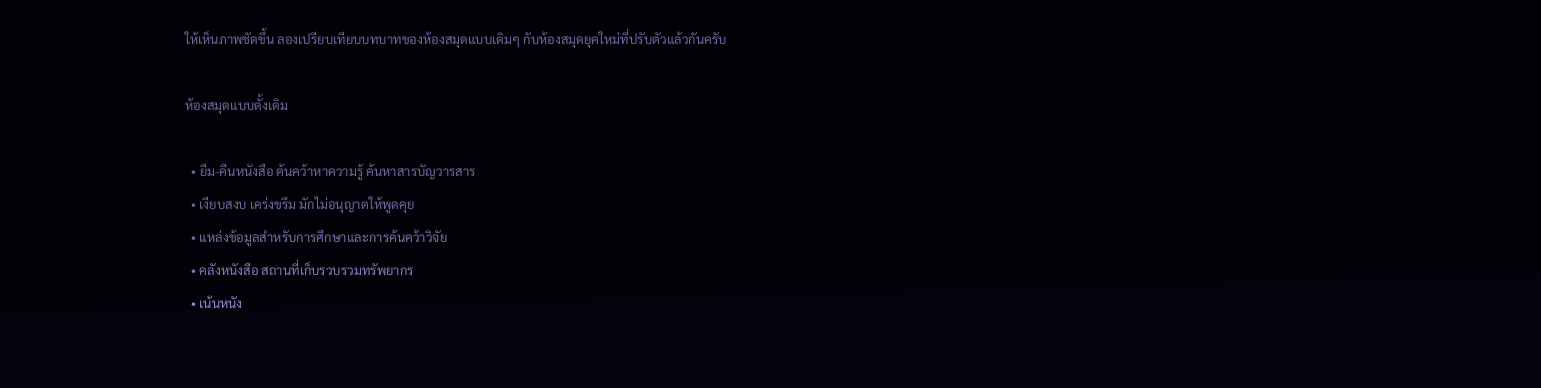ให้เห็นภาพชัดขึ้น ลองเปรียบเทียบบทบาทของห้องสมุดแบบเดิมๆ กับห้องสมุดยุคใหม่ที่ปรับตัวแล้วกันครับ

ห้องสมุดแบบดั้งเดิม

  • ยืม-คืนหนังสือ ค้นคว้าหาความรู้ ค้นหาสารบัญวารสาร
  • เงียบสงบ เคร่งขรึม มักไม่อนุญาตให้พูดคุย
  • แหล่งข้อมูลสำหรับการศึกษาและการค้นคว้าวิจัย
  • คลังหนังสือ สถานที่เก็บรวบรวมทรัพยากร
  • เน้นหนัง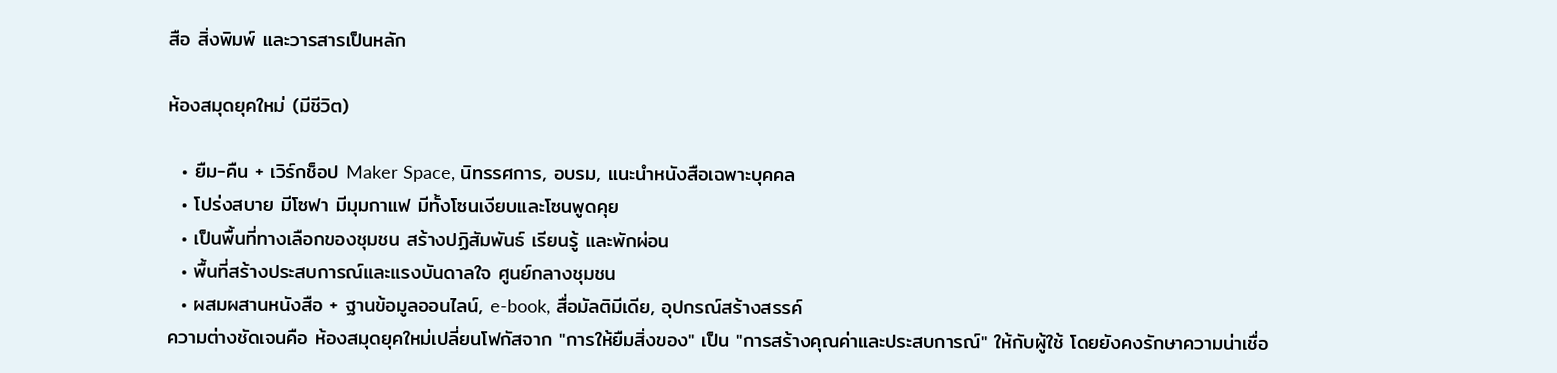สือ สิ่งพิมพ์ และวารสารเป็นหลัก

ห้องสมุดยุคใหม่ (มีชีวิต)

  • ยืม-คืน + เวิร์กช็อป Maker Space, นิทรรศการ, อบรม, แนะนำหนังสือเฉพาะบุคคล
  • โปร่งสบาย มีโซฟา มีมุมกาแฟ มีทั้งโซนเงียบและโซนพูดคุย
  • เป็นพื้นที่ทางเลือกของชุมชน สร้างปฏิสัมพันธ์ เรียนรู้ และพักผ่อน
  • พื้นที่สร้างประสบการณ์และแรงบันดาลใจ ศูนย์กลางชุมชน
  • ผสมผสานหนังสือ + ฐานข้อมูลออนไลน์, e-book, สื่อมัลติมีเดีย, อุปกรณ์สร้างสรรค์
ความต่างชัดเจนคือ ห้องสมุดยุคใหม่เปลี่ยนโฟกัสจาก "การให้ยืมสิ่งของ" เป็น "การสร้างคุณค่าและประสบการณ์" ให้กับผู้ใช้ โดยยังคงรักษาความน่าเชื่อ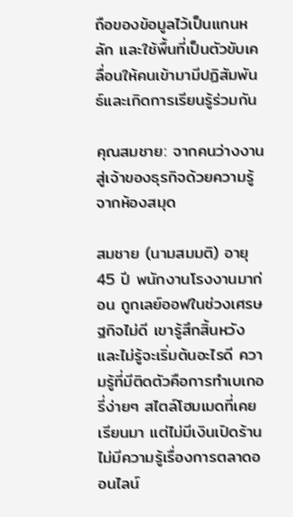ถือของข้อมูลไว้เป็นแกนหลัก และใช้พื้นที่เป็นตัวขับเคลื่อนให้คนเข้ามามีปฏิสัมพันธ์และเกิดการเรียนรู้ร่วมกัน

คุณสมชาย: จากคนว่างงานสู่เจ้าของธุรกิจด้วยความรู้จากห้องสมุด

สมชาย (นามสมมติ) อายุ 45 ปี พนักงานโรงงานมาก่อน ถูกเลย์ออฟในช่วงเศรษฐกิจไม่ดี เขารู้สึกสิ้นหวังและไม่รู้จะเริ่มต้นอะไรดี ความรู้ที่มีติดตัวคือการทำเบเกอรี่ง่ายๆ สไตล์โฮมเมดที่เคยเรียนมา แต่ไม่มีเงินเปิดร้าน ไม่มีความรู้เรื่องการตลาดออนไลน์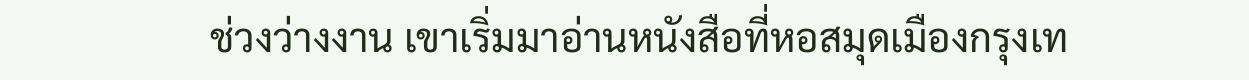ช่วงว่างงาน เขาเริ่มมาอ่านหนังสือที่หอสมุดเมืองกรุงเท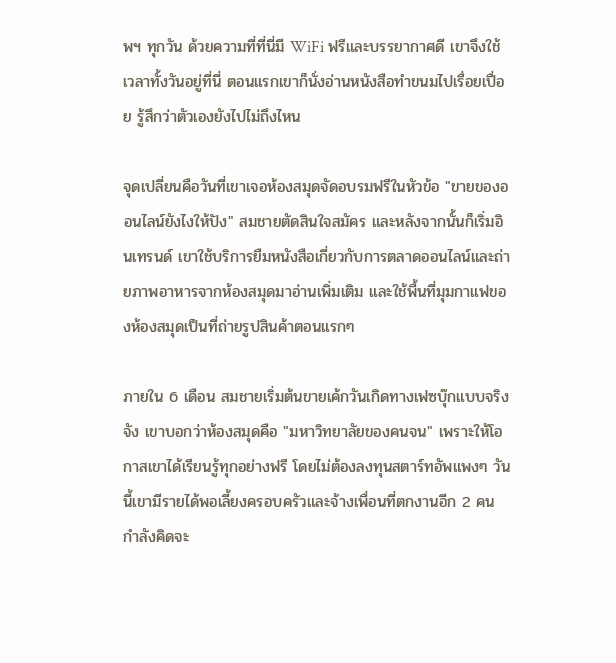พฯ ทุกวัน ด้วยความที่ที่นี่มี WiFi ฟรีและบรรยากาศดี เขาจึงใช้เวลาทั้งวันอยู่ที่นี่ ตอนแรกเขาก็นั่งอ่านหนังสือทำขนมไปเรื่อยเปื่อย รู้สึกว่าตัวเองยังไปไม่ถึงไหน

จุดเปลี่ยนคือวันที่เขาเจอห้องสมุดจัดอบรมฟรีในหัวข้อ "ขายของออนไลน์ยังไงให้ปัง" สมชายตัดสินใจสมัคร และหลังจากนั้นก็เริ่มอินเทรนด์ เขาใช้บริการยืมหนังสือเกี่ยวกับการตลาดออนไลน์และถ่ายภาพอาหารจากห้องสมุดมาอ่านเพิ่มเติม และใช้พื้นที่มุมกาแฟของห้องสมุดเป็นที่ถ่ายรูปสินค้าตอนแรกๆ

ภายใน 6 เดือน สมชายเริ่มต้นขายเค้กวันเกิดทางเฟซบุ๊กแบบจริงจัง เขาบอกว่าห้องสมุดคือ "มหาวิทยาลัยของคนจน" เพราะให้โอกาสเขาได้เรียนรู้ทุกอย่างฟรี โดยไม่ต้องลงทุนสตาร์ทอัพแพงๆ วันนี้เขามีรายได้พอเลี้ยงครอบครัวและจ้างเพื่อนที่ตกงานอีก 2 คน กำลังคิดจะ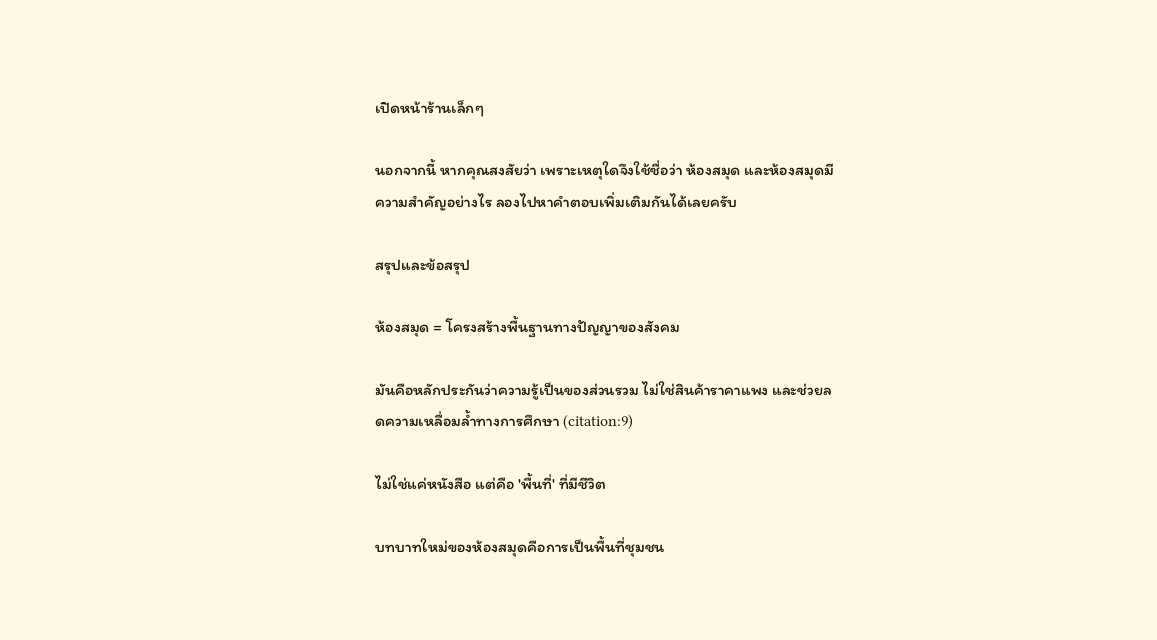เปิดหน้าร้านเล็กๆ

นอกจากนี้ หากคุณสงสัยว่า เพราะเหตุใดจึงใช้ชื่อว่า ห้องสมุด และห้องสมุดมีความสําคัญอย่างไร ลองไปหาคำตอบเพิ่มเติมกันได้เลยครับ

สรุปและข้อสรุป

ห้องสมุด = โครงสร้างพื้นฐานทางปัญญาของสังคม

มันคือหลักประกันว่าความรู้เป็นของส่วนรวม ไม่ใช่สินค้าราคาแพง และช่วยลดความเหลื่อมล้ำทางการศึกษา (citation:9)

ไม่ใช่แค่หนังสือ แต่คือ 'พื้นที่' ที่มีชีวิต

บทบาทใหม่ของห้องสมุดคือการเป็นพื้นที่ชุมชน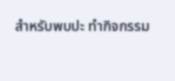สำหรับพบปะ ทำกิจกรรม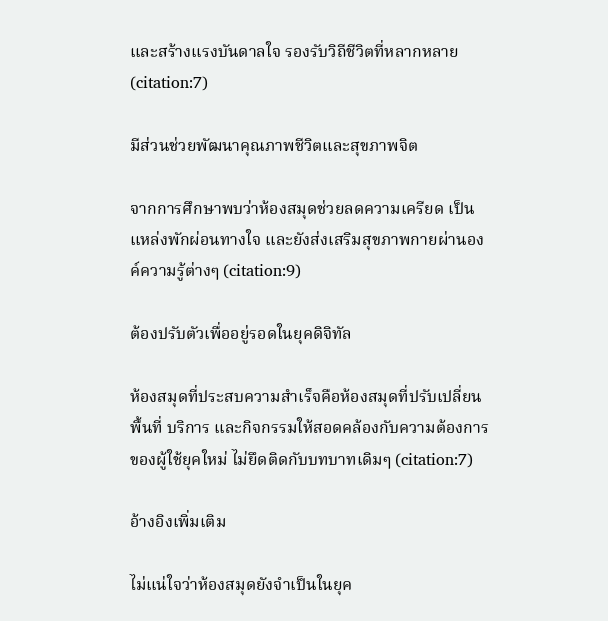และสร้างแรงบันดาลใจ รองรับวิถีชีวิตที่หลากหลาย (citation:7)

มีส่วนช่วยพัฒนาคุณภาพชีวิตและสุขภาพจิต

จากการศึกษาพบว่าห้องสมุดช่วยลดความเครียด เป็นแหล่งพักผ่อนทางใจ และยังส่งเสริมสุขภาพกายผ่านองค์ความรู้ต่างๆ (citation:9)

ต้องปรับตัวเพื่ออยู่รอดในยุคดิจิทัล

ห้องสมุดที่ประสบความสำเร็จคือห้องสมุดที่ปรับเปลี่ยนพื้นที่ บริการ และกิจกรรมให้สอดคล้องกับความต้องการของผู้ใช้ยุคใหม่ ไม่ยึดติดกับบทบาทเดิมๆ (citation:7)

อ้างอิงเพิ่มเติม

ไม่แน่ใจว่าห้องสมุดยังจำเป็นในยุค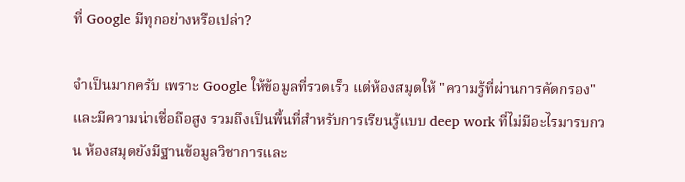ที่ Google มีทุกอย่างหรือเปล่า?

จำเป็นมากครับ เพราะ Google ให้ข้อมูลที่รวดเร็ว แต่ห้องสมุดให้ "ความรู้ที่ผ่านการคัดกรอง" และมีความน่าเชื่อถือสูง รวมถึงเป็นพื้นที่สำหรับการเรียนรู้แบบ deep work ที่ไม่มีอะไรมารบกวน ห้องสมุดยังมีฐานข้อมูลวิชาการและ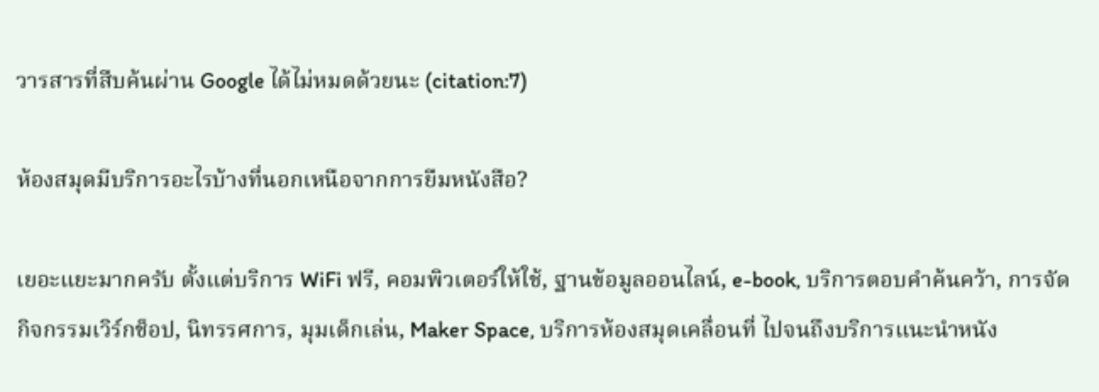วารสารที่สืบค้นผ่าน Google ได้ไม่หมดด้วยนะ (citation:7)

ห้องสมุดมีบริการอะไรบ้างที่นอกเหนือจากการยืมหนังสือ?

เยอะแยะมากครับ ตั้งแต่บริการ WiFi ฟรี, คอมพิวเตอร์ให้ใช้, ฐานข้อมูลออนไลน์, e-book, บริการตอบคำค้นคว้า, การจัดกิจกรรมเวิร์กช็อป, นิทรรศการ, มุมเด็กเล่น, Maker Space, บริการห้องสมุดเคลื่อนที่ ไปจนถึงบริการแนะนำหนัง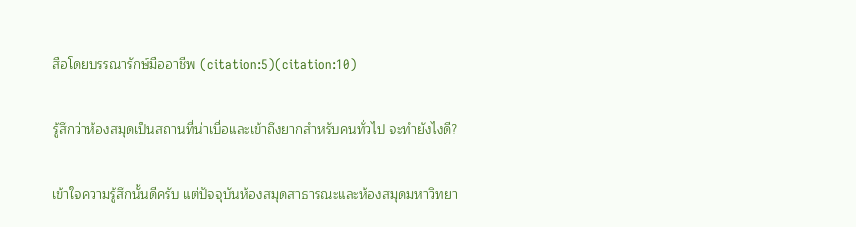สือโดยบรรณารักษ์มืออาชีพ (citation:5)(citation:10)

รู้สึกว่าห้องสมุดเป็นสถานที่น่าเบื่อและเข้าถึงยากสำหรับคนทั่วไป จะทำยังไงดี?

เข้าใจความรู้สึกนั้นดีครับ แต่ปัจจุบันห้องสมุดสาธารณะและห้องสมุดมหาวิทยา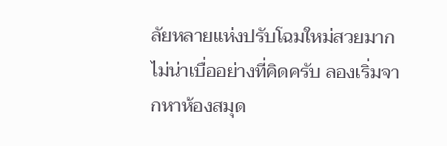ลัยหลายแห่งปรับโฉมใหม่สวยมาก ไม่น่าเบื่ออย่างที่คิดครับ ลองเริ่มจากหาห้องสมุด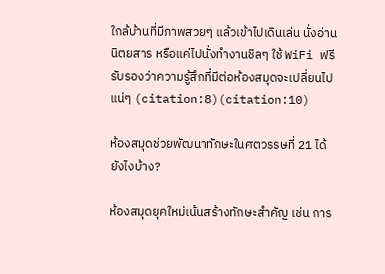ใกล้บ้านที่มีภาพสวยๆ แล้วเข้าไปเดินเล่น นั่งอ่านนิตยสาร หรือแค่ไปนั่งทำงานชิลๆ ใช้ WiFi ฟรี รับรองว่าความรู้สึกที่มีต่อห้องสมุดจะเปลี่ยนไปแน่ๆ (citation:8)(citation:10)

ห้องสมุดช่วยพัฒนาทักษะในศตวรรษที่ 21 ได้ยังไงบ้าง?

ห้องสมุดยุคใหม่เน้นสร้างทักษะสำคัญ เช่น การ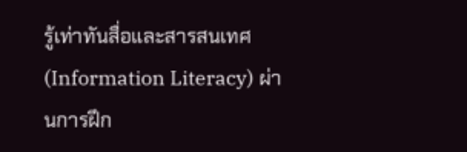รู้เท่าทันสื่อและสารสนเทศ (Information Literacy) ผ่านการฝึก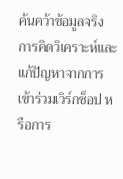ค้นคว้าข้อมูลจริง การคิดวิเคราะห์และแก้ปัญหาจากการเข้าร่วมเวิร์กช็อป หรือการ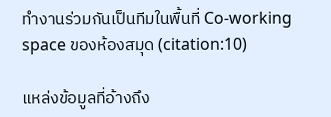ทำงานร่วมกันเป็นทีมในพื้นที่ Co-working space ของห้องสมุด (citation:10)

แหล่งข้อมูลที่อ้างถึง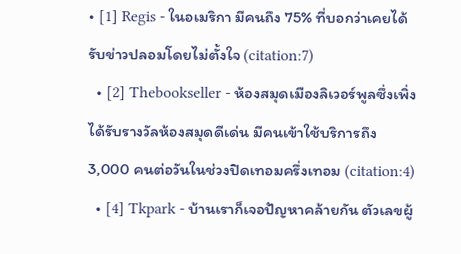• [1] Regis - ในอเมริกา มีคนถึง 75% ที่บอกว่าเคยได้รับข่าวปลอมโดยไม่ตั้งใจ (citation:7)
  • [2] Thebookseller - ห้องสมุดเมืองลิเวอร์พูลซึ่งเพิ่งได้รับรางวัลห้องสมุดดีเด่น มีคนเข้าใช้บริการถึง 3,000 คนต่อวันในช่วงปิดเทอมครึ่งเทอม (citation:4)
  • [4] Tkpark - บ้านเราก็เจอปัญหาคล้ายกัน ตัวเลขผู้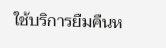ใช้บริการยืมคืนห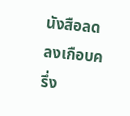นังสือลดลงเกือบครึ่ง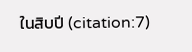ในสิบปี (citation:7)